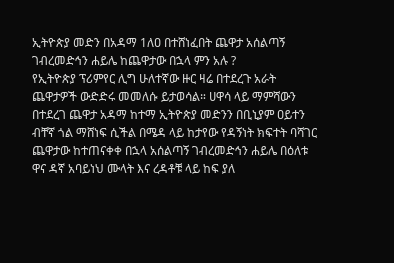ኢትዮጵያ መድን በአዳማ 1ለዐ በተሸነፈበት ጨዋታ አሰልጣኝ ገብረመድኅን ሐይሌ ከጨዋታው በኋላ ምን አሉ ?
የኢትዮጵያ ፕሪምየር ሊግ ሁለተኛው ዙር ዛሬ በተደረጉ አራት ጨዋታዎች ውድድሩ መመለሱ ይታወሳል። ሀዋሳ ላይ ማምሻውን በተደረገ ጨዋታ አዳማ ከተማ ኢትዮጵያ መድንን በቢኒያም ዐይተን ብቸኛ ጎል ማሸነፍ ሲችል በሜዳ ላይ ከታየው የዳኝነት ክፍተት ባሻገር ጨዋታው ከተጠናቀቀ በኋላ አሰልጣኝ ገብረመድኅን ሐይሌ በዕለቱ ዋና ዳኛ አባይነህ ሙላት እና ረዳቶቹ ላይ ከፍ ያለ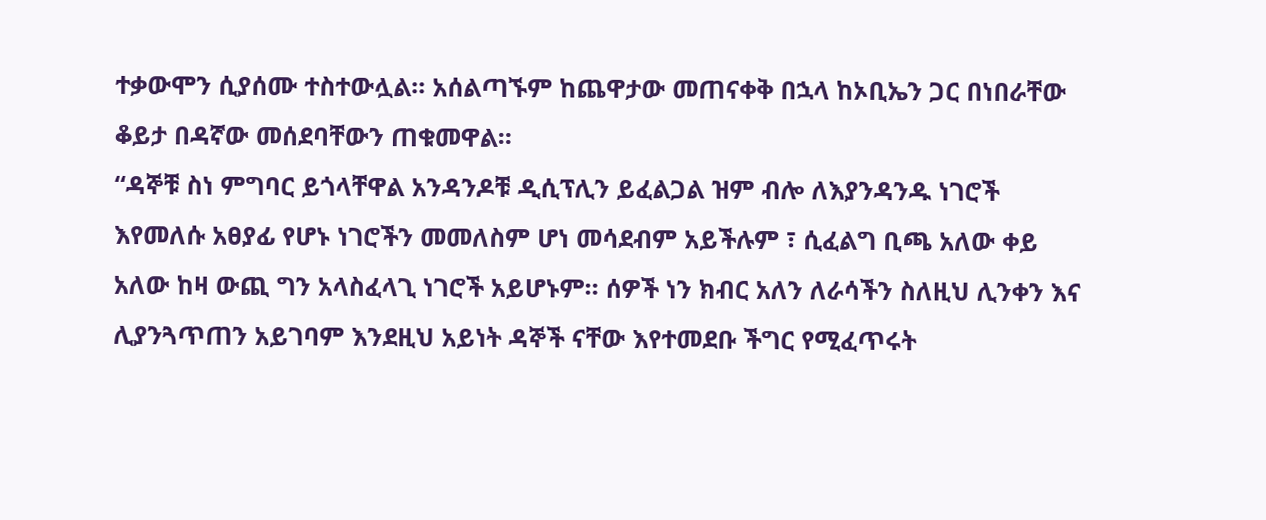ተቃውሞን ሲያሰሙ ተስተውሏል። አሰልጣኙም ከጨዋታው መጠናቀቅ በኋላ ከኦቢኤን ጋር በነበራቸው ቆይታ በዳኛው መሰደባቸውን ጠቁመዋል።
“ዳኞቹ ስነ ምግባር ይጎላቸዋል አንዳንዶቹ ዲሲፕሊን ይፈልጋል ዝም ብሎ ለእያንዳንዱ ነገሮች እየመለሱ አፀያፊ የሆኑ ነገሮችን መመለስም ሆነ መሳደብም አይችሉም ፣ ሲፈልግ ቢጫ አለው ቀይ አለው ከዛ ውጪ ግን አላስፈላጊ ነገሮች አይሆኑም። ሰዎች ነን ክብር አለን ለራሳችን ስለዚህ ሊንቀን እና ሊያንጓጥጠን አይገባም እንደዚህ አይነት ዳኞች ናቸው እየተመደቡ ችግር የሚፈጥሩት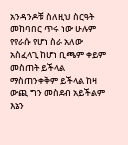አንዳንዶቹ ስለዚህ ስርዓት መከባበር ጥሩ ነው ሁሉም የየራሱ የሆነ ስራ አለው አስፈላጊ ከሆነ ቢጫም ቀይም መስጠት ይችላል ማስጠንቀቅም ይችላል ከዛ ውጪ ግን መስደብ አይችልም እኔን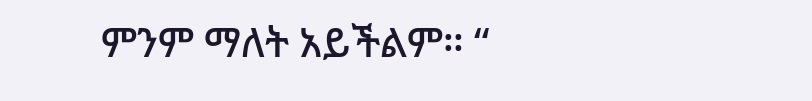ምንም ማለት አይችልም። “